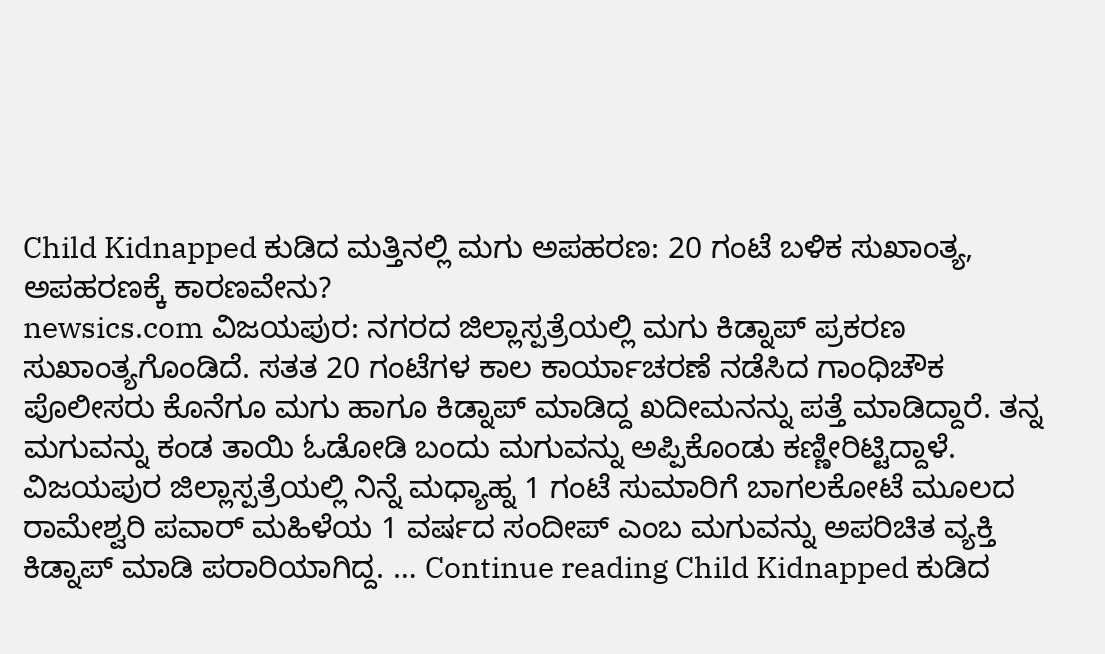Child Kidnapped ಕುಡಿದ ಮತ್ತಿನಲ್ಲಿ ಮಗು ಅಪಹರಣ: 20 ಗಂಟೆ ಬಳಿಕ ಸುಖಾಂತ್ಯ, ಅಪಹರಣಕ್ಕೆ ಕಾರಣವೇನು?
newsics.com ವಿಜಯಪುರ: ನಗರದ ಜಿಲ್ಲಾಸ್ಪತ್ರೆಯಲ್ಲಿ ಮಗು ಕಿಡ್ನಾಪ್ ಪ್ರಕರಣ ಸುಖಾಂತ್ಯಗೊಂಡಿದೆ. ಸತತ 20 ಗಂಟೆಗಳ ಕಾಲ ಕಾರ್ಯಾಚರಣೆ ನಡೆಸಿದ ಗಾಂಧಿಚೌಕ ಪೊಲೀಸರು ಕೊನೆಗೂ ಮಗು ಹಾಗೂ ಕಿಡ್ನಾಪ್ ಮಾಡಿದ್ದ ಖದೀಮನನ್ನು ಪತ್ತೆ ಮಾಡಿದ್ದಾರೆ. ತನ್ನ ಮಗುವನ್ನು ಕಂಡ ತಾಯಿ ಓಡೋಡಿ ಬಂದು ಮಗುವನ್ನು ಅಪ್ಪಿಕೊಂಡು ಕಣ್ಣೀರಿಟ್ಟಿದ್ದಾಳೆ. ವಿಜಯಪುರ ಜಿಲ್ಲಾಸ್ಪತ್ರೆಯಲ್ಲಿ ನಿನ್ನೆ ಮಧ್ಯಾಹ್ನ 1 ಗಂಟೆ ಸುಮಾರಿಗೆ ಬಾಗಲಕೋಟೆ ಮೂಲದ ರಾಮೇಶ್ವರಿ ಪವಾರ್ ಮಹಿಳೆಯ 1 ವರ್ಷದ ಸಂದೀಪ್ ಎಂಬ ಮಗುವನ್ನು ಅಪರಿಚಿತ ವ್ಯಕ್ತಿ ಕಿಡ್ನಾಪ್ ಮಾಡಿ ಪರಾರಿಯಾಗಿದ್ದ. … Continue reading Child Kidnapped ಕುಡಿದ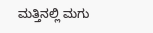ಮತ್ತಿನಲ್ಲಿ ಮಗು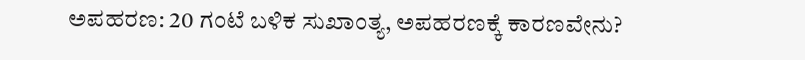ಅಪಹರಣ: 20 ಗಂಟೆ ಬಳಿಕ ಸುಖಾಂತ್ಯ, ಅಪಹರಣಕ್ಕೆ ಕಾರಣವೇನು?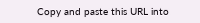Copy and paste this URL into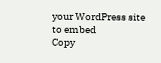your WordPress site to embed
Copy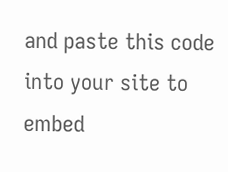and paste this code into your site to embed